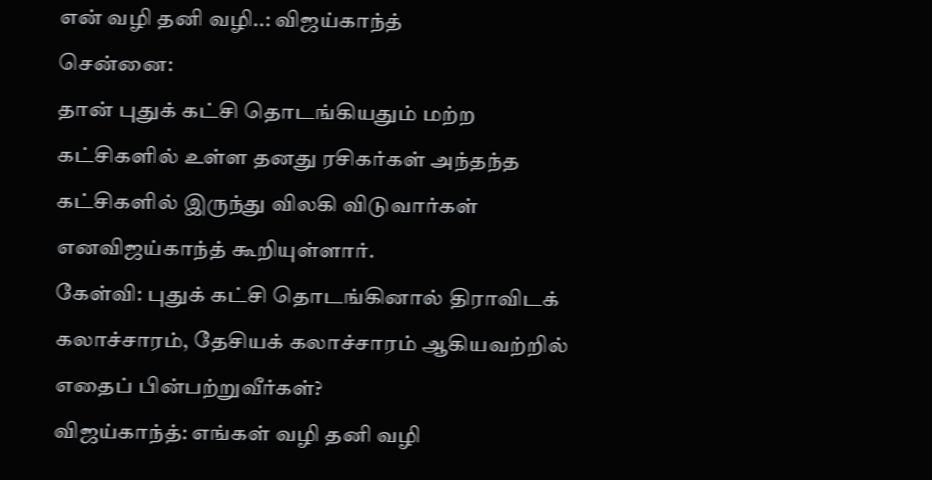என் வழி தனி வழி..: விஜய்காந்த்
சென்னை:
தான் புதுக் கட்சி தொடங்கியதும் மற்ற கட்சிகளில் உள்ள தனது ரசிகர்கள் அந்தந்த கட்சிகளில் இருந்து விலகி விடுவார்கள் எனவிஜய்காந்த் கூறியுள்ளார்.
கேள்வி: புதுக் கட்சி தொடங்கினால் திராவிடக் கலாச்சாரம், தேசியக் கலாச்சாரம் ஆகியவற்றில் எதைப் பின்பற்றுவீர்கள்?
விஜய்காந்த்: எங்கள் வழி தனி வழி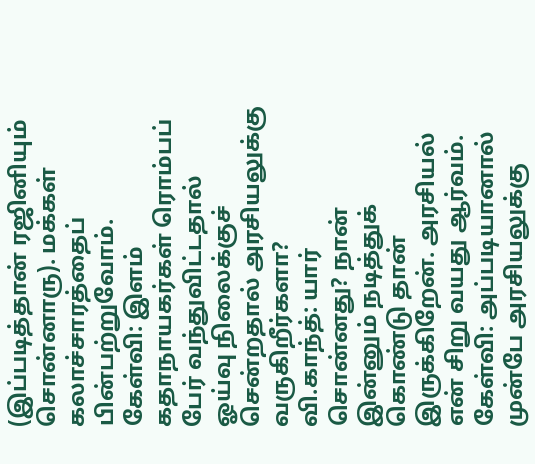(இப்படித்தான் ரஜினியும் சொன்னாரு). மக்கள் கலாச்சாரத்தைப் பின்பற்றுவோம்.
கேள்வி: இளம் கதாநாயகர்கள் ரொம்பப் பேர் வந்துவிட்டதால் ஓய்வு நிலைக்குச் சென்றதால் அரசியலுக்கு வருகிறீர்களா?
வி.காந்த்: யார் சொன்னது? நான் இன்னும் நடித்துக் கொண்டு தான் இருக்கிறேன். அரசியல் என் சிறு வயது ஆர்வம்.
கேள்வி: அப்படியானால் முன்பே அரசியலுக்கு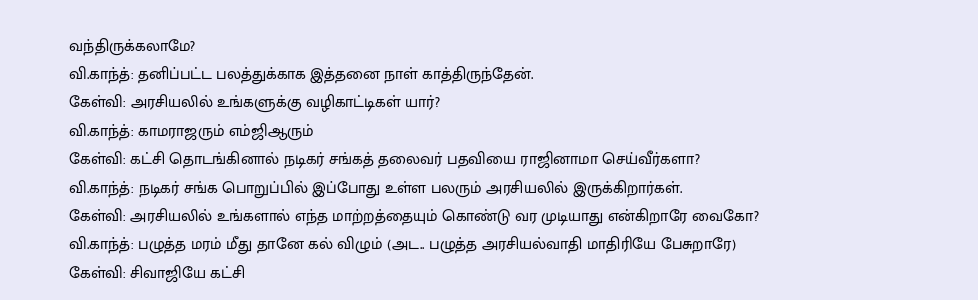வந்திருக்கலாமே?
வி.காந்த்: தனிப்பட்ட பலத்துக்காக இத்தனை நாள் காத்திருந்தேன்.
கேள்வி: அரசியலில் உங்களுக்கு வழிகாட்டிகள் யார்?
வி.காந்த்: காமராஜரும் எம்ஜிஆரும்
கேள்வி: கட்சி தொடங்கினால் நடிகர் சங்கத் தலைவர் பதவியை ராஜினாமா செய்வீர்களா?
வி.காந்த்: நடிகர் சங்க பொறுப்பில் இப்போது உள்ள பலரும் அரசியலில் இருக்கிறார்கள்.
கேள்வி: அரசியலில் உங்களால் எந்த மாற்றத்தையும் கொண்டு வர முடியாது என்கிறாரே வைகோ?
வி.காந்த்: பழுத்த மரம் மீது தானே கல் விழும் (அட.. பழுத்த அரசியல்வாதி மாதிரியே பேசுறாரே)
கேள்வி: சிவாஜியே கட்சி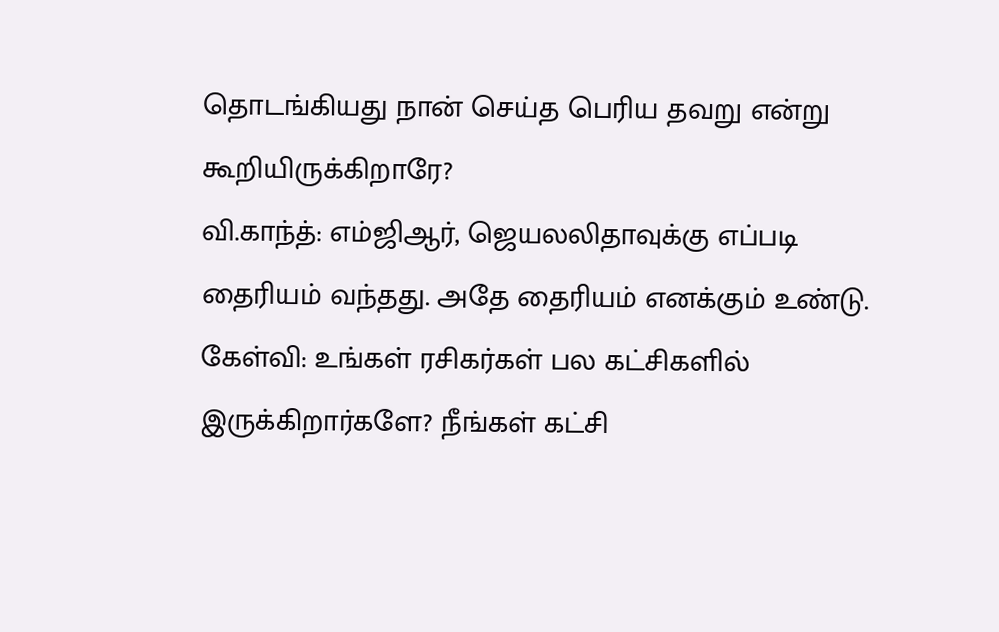தொடங்கியது நான் செய்த பெரிய தவறு என்று கூறியிருக்கிறாரே?
வி.காந்த்: எம்ஜிஆர், ஜெயலலிதாவுக்கு எப்படி தைரியம் வந்தது. அதே தைரியம் எனக்கும் உண்டு.
கேள்வி: உங்கள் ரசிகர்கள் பல கட்சிகளில் இருக்கிறார்களே? நீங்கள் கட்சி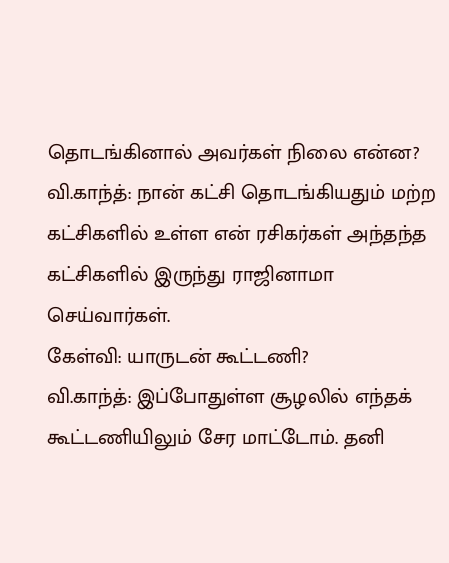தொடங்கினால் அவர்கள் நிலை என்ன?
வி.காந்த்: நான் கட்சி தொடங்கியதும் மற்ற கட்சிகளில் உள்ள என் ரசிகர்கள் அந்தந்த கட்சிகளில் இருந்து ராஜினாமா செய்வார்கள்.
கேள்வி: யாருடன் கூட்டணி?
வி.காந்த்: இப்போதுள்ள சூழலில் எந்தக் கூட்டணியிலும் சேர மாட்டோம். தனி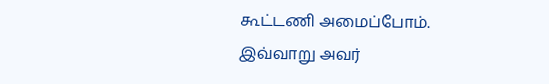கூட்டணி அமைப்போம்.
இவ்வாறு அவர்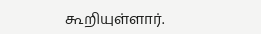கூறியுள்ளார்.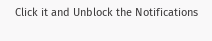Click it and Unblock the Notifications